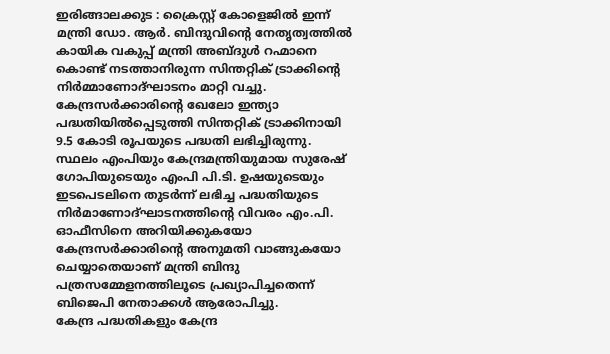ഇരിങ്ങാലക്കുട : ക്രൈസ്റ്റ് കോളെജിൽ ഇന്ന് മന്ത്രി ഡോ. ആർ. ബിന്ദുവിൻ്റെ നേതൃത്വത്തിൽ കായിക വകുപ്പ് മന്ത്രി അബ്ദുൾ റഹ്മാനെ കൊണ്ട് നടത്താനിരുന്ന സിന്തറ്റിക് ട്രാക്കിന്റെ നിർമ്മാണോദ്ഘാടനം മാറ്റി വച്ചു.
കേന്ദ്രസർക്കാരിൻ്റെ ഖേലോ ഇന്ത്യാ പദ്ധതിയിൽപ്പെടുത്തി സിന്തറ്റിക് ട്രാക്കിനായി 9.5 കോടി രൂപയുടെ പദ്ധതി ലഭിച്ചിരുന്നു.
സ്ഥലം എംപിയും കേന്ദ്രമന്ത്രിയുമായ സുരേഷ് ഗോപിയുടെയും എംപി പി.ടി. ഉഷയുടെയും ഇടപെടലിനെ തുടർന്ന് ലഭിച്ച പദ്ധതിയുടെ നിർമാണോദ്ഘാടനത്തിൻ്റെ വിവരം എം.പി. ഓഫീസിനെ അറിയിക്കുകയോ കേന്ദ്രസർക്കാരിൻ്റെ അനുമതി വാങ്ങുകയോ ചെയ്യാതെയാണ് മന്ത്രി ബിന്ദു പത്രസമ്മേളനത്തിലൂടെ പ്രഖ്യാപിച്ചതെന്ന് ബിജെപി നേതാക്കൾ ആരോപിച്ചു.
കേന്ദ്ര പദ്ധതികളും കേന്ദ്ര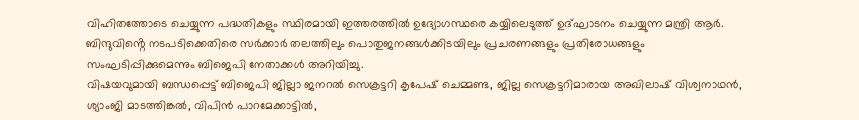വിഹിതത്തോടെ ചെയ്യുന്ന പദ്ധതികളും സ്ഥിരമായി ഇത്തരത്തിൽ ഉദ്യോഗസ്ഥരെ കയ്യിലെടുത്ത് ഉദ്ഘാടനം ചെയ്യുന്ന മന്ത്രി ആർ. ബിന്ദുവിൻ്റെ നടപടിക്കെതിരെ സർക്കാർ തലത്തിലും പൊതുജനങ്ങൾക്കിടയിലും പ്രചരണങ്ങളും പ്രതിരോധങ്ങളും സംഘടിപ്പിക്കുമെന്നും ബിജെപി നേതാക്കൾ അറിയിച്ചു.
വിഷയവുമായി ബന്ധപ്പെട്ട് ബിജെപി ജില്ലാ ജനറൽ സെക്രട്ടറി കൃപേഷ് ചെമ്മണ്ട, ജില്ല സെക്രട്ടറിമാരായ അഖിലാഷ് വിശ്വനാഥൻ, ശ്യാംജി മാടത്തിങ്കൽ, വിപിൻ പാറമേക്കാട്ടിൽ,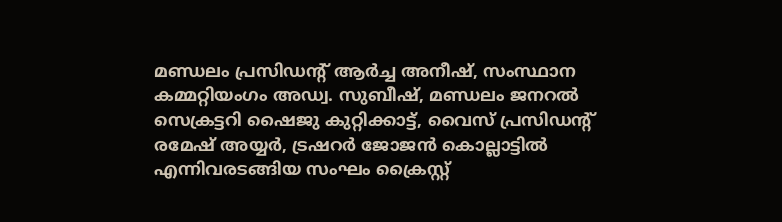മണ്ഡലം പ്രസിഡൻ്റ് ആർച്ച അനീഷ്, സംസ്ഥാന കമ്മറ്റിയംഗം അഡ്വ. സുബീഷ്, മണ്ഡലം ജനറൽ സെക്രട്ടറി ഷൈജു കുറ്റിക്കാട്ട്, വൈസ് പ്രസിഡൻ്റ് രമേഷ് അയ്യർ, ട്രഷറർ ജോജൻ കൊല്ലാട്ടിൽ എന്നിവരടങ്ങിയ സംഘം ക്രൈസ്റ്റ്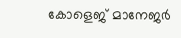കോളെജ് മാനേജർ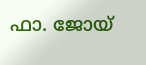ഫാ. ജോയ്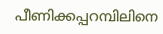പീണിക്കപ്പറമ്പിലിനെ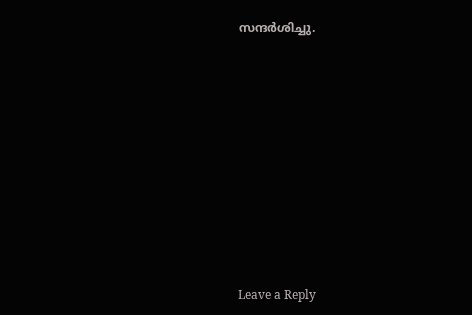സന്ദർശിച്ചു.












Leave a Reply